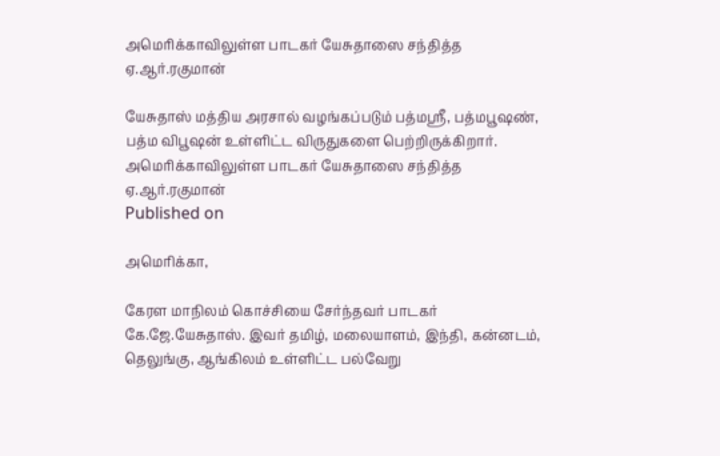அமெரிக்காவிலுள்ள பாடகர் யேசுதாஸை சந்தித்த ஏ.ஆர்.ரகுமான்

யேசுதாஸ் மத்திய அரசால் வழங்கப்படும் பத்மஸ்ரீ, பத்மபூஷண், பத்ம விபூஷன் உள்ளிட்ட விருதுகளை பெற்றிருக்கிறார்.
அமெரிக்காவிலுள்ள பாடகர் யேசுதாஸை சந்தித்த ஏ.ஆர்.ரகுமான்
Published on

அமெரிக்கா,

கேரள மாநிலம் கொச்சியை சேர்ந்தவர் பாடகர் கே.ஜே.யேசுதாஸ். இவர் தமிழ், மலையாளம், இந்தி, கன்னடம், தெலுங்கு, ஆங்கிலம் உள்ளிட்ட பல்வேறு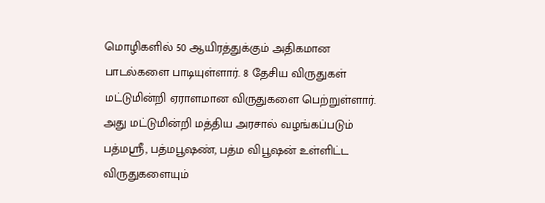மொழிகளில் 50 ஆயிரத்துக்கும் அதிகமான பாடல்களை பாடியுள்ளார். 8 தேசிய விருதுகள் மட்டுமின்றி ஏராளமான விருதுகளை பெற்றுள்ளார். அது மட்டுமின்றி மத்திய அரசால் வழங்கப்படும் பத்மஸ்ரீ, பத்மபூஷண், பத்ம விபூஷன் உள்ளிட்ட விருதுகளையும்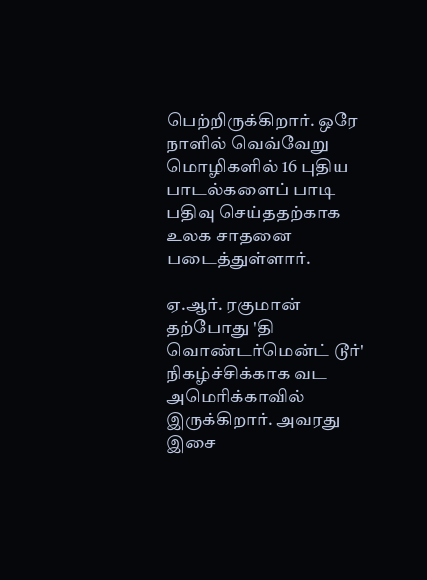பெற்றிருக்கிறார். ஒரே நாளில் வெவ்வேறு மொழிகளில் 16 புதிய பாடல்களைப் பாடி பதிவு செய்ததற்காக உலக சாதனை படைத்துள்ளார்.

ஏ.ஆர். ரகுமான் தற்போது 'தி வொண்டர்மென்ட் டூர்' நிகழ்ச்சிக்காக வட அமெரிக்காவில் இருக்கிறார். அவரது இசை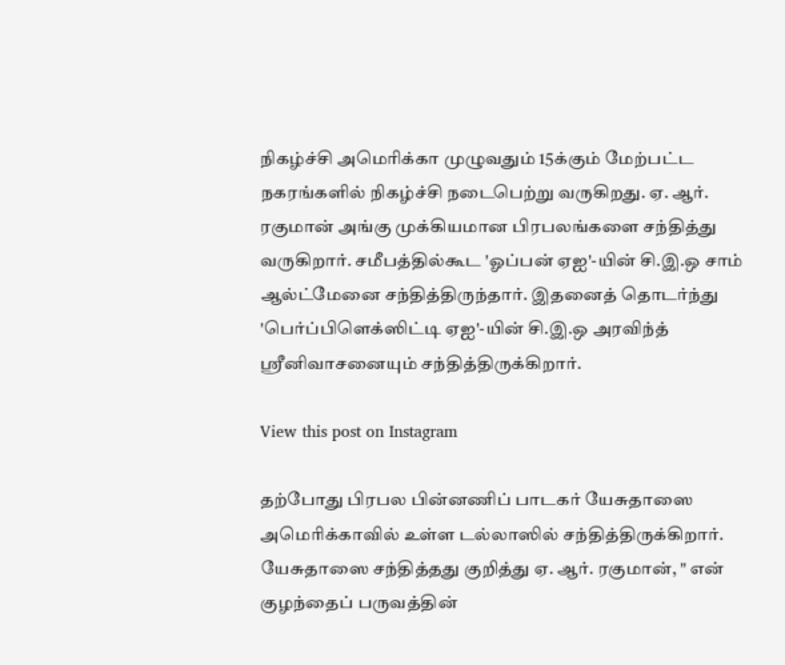நிகழ்ச்சி அமெரிக்கா முழுவதும் 15க்கும் மேற்பட்ட நகரங்களில் நிகழ்ச்சி நடைபெற்று வருகிறது. ஏ. ஆர். ரகுமான் அங்கு முக்கியமான பிரபலங்களை சந்தித்து வருகிறார். சமீபத்தில்கூட 'ஓப்பன் ஏஐ'-யின் சி.இ.ஒ சாம் ஆல்ட்மேனை சந்தித்திருந்தார். இதனைத் தொடர்ந்து 'பெர்ப்பிளெக்ஸிட்டி ஏஐ'-யின் சி.இ.ஒ அரவிந்த் ஸ்ரீனிவாசனையும் சந்தித்திருக்கிறார்.

View this post on Instagram

தற்போது பிரபல பின்னணிப் பாடகர் யேசுதாஸை அமெரிக்காவில் உள்ள டல்லாஸில் சந்தித்திருக்கிறார். யேசுதாஸை சந்தித்தது குறித்து ஏ. ஆர். ரகுமான், " என் குழந்தைப் பருவத்தின்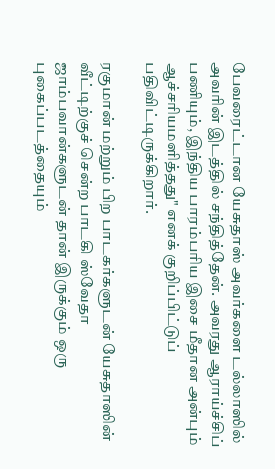பேவரைட்டான யேசுதாஸ் அவர்களை டல்லாஸில் அவரின் இடத்தில் சந்தித்தேன். அவரது ஆராய்ச்சிப் பணியும், இந்திய பாரம்பரிய இசை மீதான அன்பும் ஆச்சரியமளித்தது" எனக் குறிப்பிட்டுப் பதிவிட்டிருக்கிறார்.

ரகுமான் மற்றும் பிற பாடகர்களுடன் யேசுதாஸின் வீட்டிற்குச் சென்ற பாடகி ஸ்வேதா ஜாம்பவான்களுடன் தான் இருக்கும் ஒரு புகைப்படத்தையும்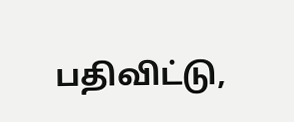பதிவிட்டு,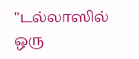"டல்லாஸில் ஒரு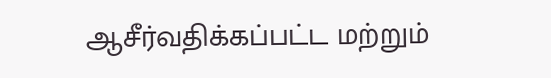ஆசீர்வதிக்கப்பட்ட மற்றும்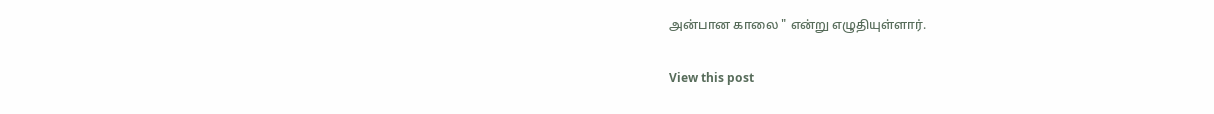அன்பான காலை " என்று எழுதியுள்ளார்.

View this post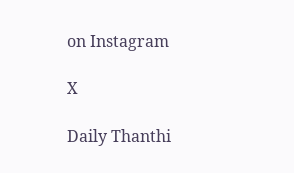on Instagram

X

Daily Thanthi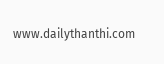www.dailythanthi.com